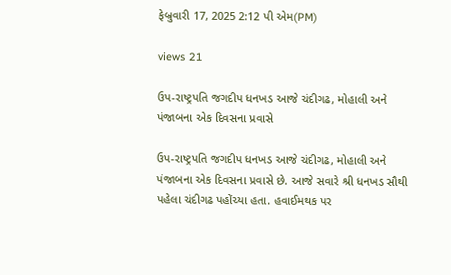ફેબ્રુવારી 17, 2025 2:12 પી એમ(PM)

views 21

ઉપ-રાષ્ટ્રપતિ જગદીપ ધનખડ આજે ચંદીગઢ, મોહાલી અને પંજાબના એક દિવસના પ્રવાસે

ઉપ-રાષ્ટ્રપતિ જગદીપ ધનખડ આજે ચંદીગઢ, મોહાલી અને પંજાબના એક દિવસના પ્રવાસે છે. આજે સવારે શ્રી ધનખડ સૌથી પહેલા ચંદીગઢ પહોંચ્યા હતા. હવાઈમથક પર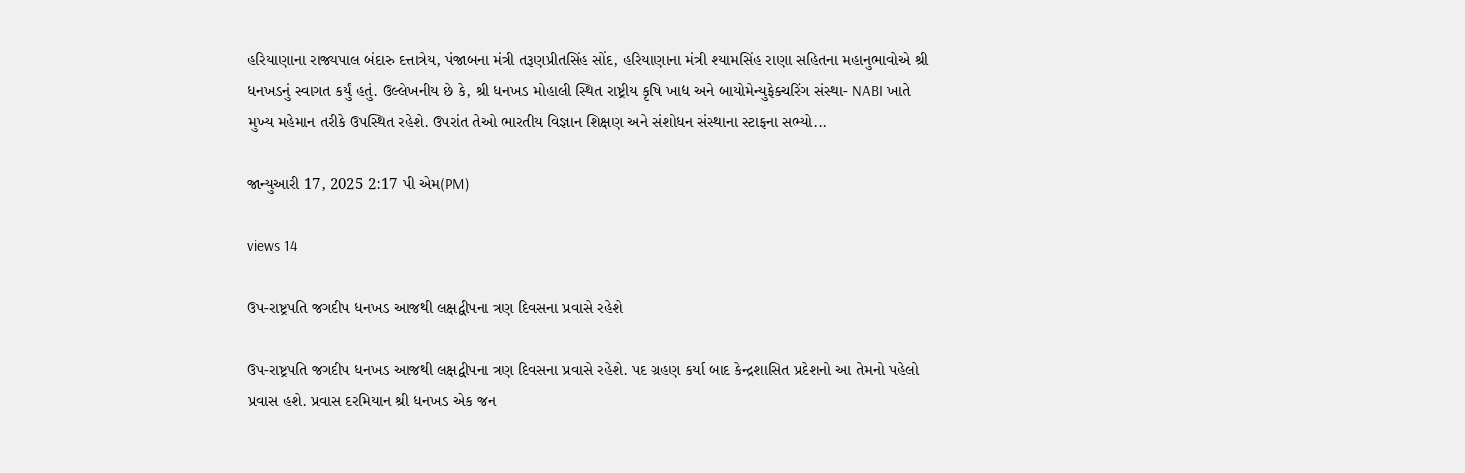હરિયાણાના રાજ્યપાલ બંદારુ દત્તાત્રેય, પંજાબના મંત્રી તરૂણપ્રીતસિંહ સોંદ, હરિયાણાના મંત્રી શ્યામસિંહ રાણા સહિતના મહાનુભાવોએ શ્રી ધનખડનું સ્વાગત કર્યું હતું. ઉલ્લેખનીય છે કે, શ્રી ધનખડ મોહાલી સ્થિત રાષ્ટ્રીય કૃષિ ખાદ્ય અને બાયોમેન્યુફેક્ચરિંગ સંસ્થા- NABI ખાતે મુખ્ય મહેમાન તરીકે ઉપસ્થિત રહેશે. ઉપરાંત તેઓ ભારતીય વિજ્ઞાન શિક્ષણ અને સંશોધન સંસ્થાના સ્ટાફના સભ્યો...

જાન્યુઆરી 17, 2025 2:17 પી એમ(PM)

views 14

ઉપ-રાષ્ટ્રપતિ જગદીપ ધનખડ આજથી લક્ષદ્વીપના ત્રણ દિવસના પ્રવાસે રહેશે

ઉપ-રાષ્ટ્રપતિ જગદીપ ધનખડ આજથી લક્ષદ્વીપના ત્રણ દિવસના પ્રવાસે રહેશે. પદ ગ્રહણ કર્યા બાદ કેન્દ્રશાસિત પ્રદેશનો આ તેમનો પહેલો પ્રવાસ હશે. પ્રવાસ દરમિયાન શ્રી ધનખડ એક જન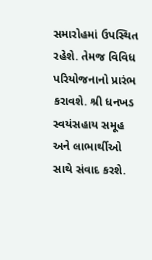સમારોહમાં ઉપસ્થિત રહેશે. તેમજ વિવિધ પરિયોજનાનો પ્રારંભ કરાવશે. શ્રી ધનખડ સ્વયંસહાય સમૂહ અને લાભાર્થીઓ સાથે સંવાદ કરશે.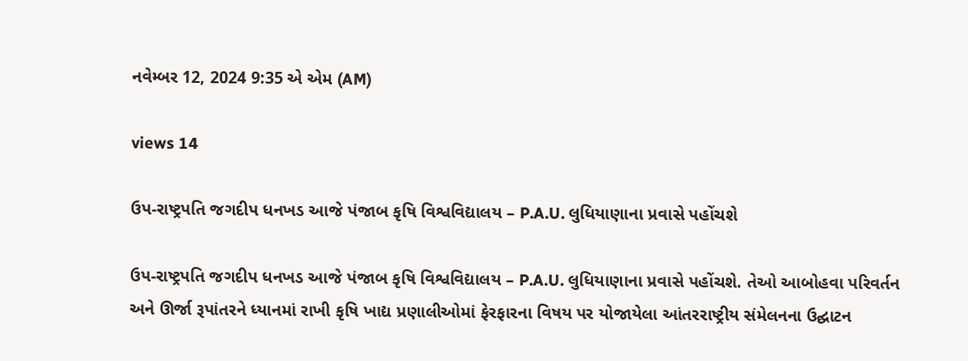નવેમ્બર 12, 2024 9:35 એ એમ (AM)

views 14

ઉપ-રાષ્ટ્રપતિ જગદીપ ધનખડ આજે પંજાબ કૃષિ વિશ્વવિદ્યાલય – P.A.U. લુધિયાણાના પ્રવાસે પહોંચશે

ઉપ-રાષ્ટ્રપતિ જગદીપ ધનખડ આજે પંજાબ કૃષિ વિશ્વવિદ્યાલય – P.A.U. લુધિયાણાના પ્રવાસે પહોંચશે. તેઓ આબોહવા પરિવર્તન અને ઊર્જા રૂપાંતરને ધ્યાનમાં રાખી કૃષિ ખાદ્ય પ્રણાલીઓમાં ફેરફારના વિષય પર યોજાયેલા આંતરરાષ્ટ્રીય સંમેલનના ઉદ્ઘાટન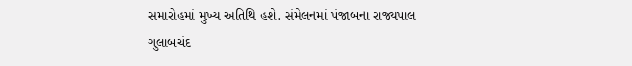સમારોહમાં મુખ્ય અતિથિ હશે. સંમેલનમાં પંજાબના રાજ્યપાલ ગુલાબચંદ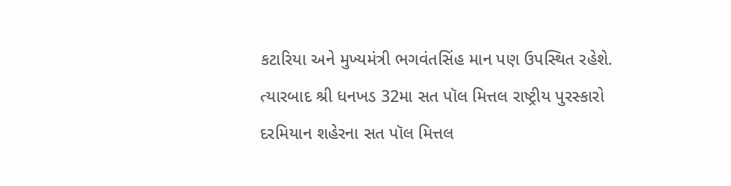કટારિયા અને મુખ્યમંત્રી ભગવંતસિંહ માન પણ ઉપસ્થિત રહેશે. ત્યારબાદ શ્રી ધનખડ 32મા સત પૉલ મિત્તલ રાષ્ટ્રીય પુરસ્કારો દરમિયાન શહેરના સત પૉલ મિત્તલ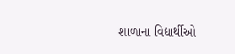શાળાના વિદ્યાર્થીઓ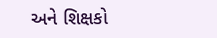અને શિક્ષકો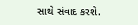સાથે સંવાદ કરશે.